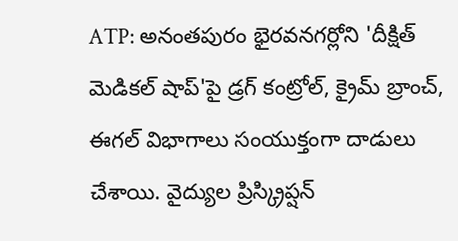ATP: అనంతపురం భైరవనగర్లోని 'దీక్షిత్ మెడికల్ షాప్'పై డ్రగ్ కంట్రోల్, క్రైమ్ బ్రాంచ్, ఈగల్ విభాగాలు సంయుక్తంగా దాడులు చేశాయి. వైద్యుల ప్రిస్క్రిప్షన్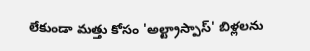లేకుండా మత్తు కోసం 'అల్ట్రాస్పాస్' బిళ్లలను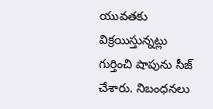యువతకు విక్రయిస్తున్నట్లు గుర్తించి షాపును సీజ్ చేశారు. నిబంధనలు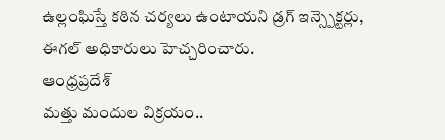ఉల్లంఘిస్తే కఠిన చర్యలు ఉంటాయని డ్రగ్ ఇన్స్పెక్టర్లు, ఈగల్ అధికారులు హెచ్చరించారు.
ఆంధ్రప్రదేశ్
మత్తు మందుల విక్రయం..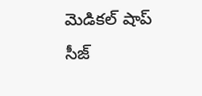మెడికల్ షాప్ సీజ్